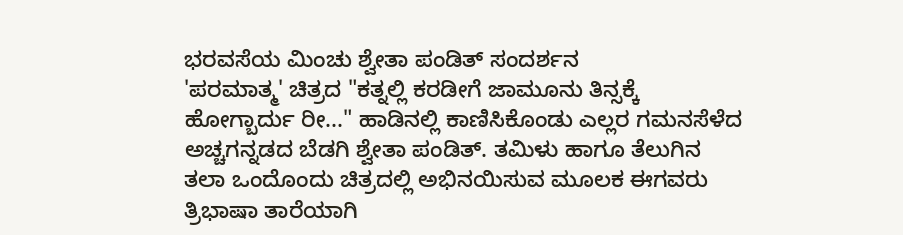ಭರವಸೆಯ ಮಿಂಚು ಶ್ವೇತಾ ಪಂಡಿತ್ ಸಂದರ್ಶನ
'ಪರಮಾತ್ಮ' ಚಿತ್ರದ "ಕತ್ನಲ್ಲಿ ಕರಡೀಗೆ ಜಾಮೂನು ತಿನ್ಸಕ್ಕೆ ಹೋಗ್ಬಾರ್ದು ರೀ..." ಹಾಡಿನಲ್ಲಿ ಕಾಣಿಸಿಕೊಂಡು ಎಲ್ಲರ ಗಮನಸೆಳೆದ ಅಚ್ಚಗನ್ನಡದ ಬೆಡಗಿ ಶ್ವೇತಾ ಪಂಡಿತ್. ತಮಿಳು ಹಾಗೂ ತೆಲುಗಿನ ತಲಾ ಒಂದೊಂದು ಚಿತ್ರದಲ್ಲಿ ಅಭಿನಯಿಸುವ ಮೂಲಕ ಈಗವರು ತ್ರಿಭಾಷಾ ತಾರೆಯಾಗಿ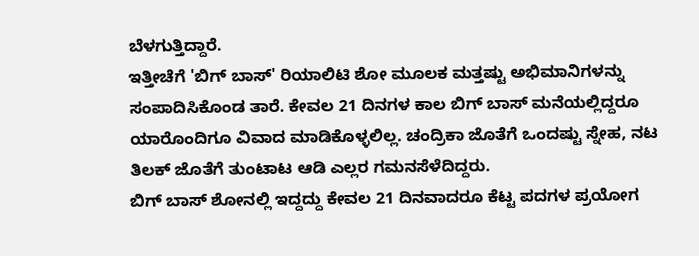ಬೆಳಗುತ್ತಿದ್ದಾರೆ.
ಇತ್ತೀಚೆಗೆ 'ಬಿಗ್ ಬಾಸ್' ರಿಯಾಲಿಟಿ ಶೋ ಮೂಲಕ ಮತ್ತಷ್ಟು ಅಭಿಮಾನಿಗಳನ್ನು ಸಂಪಾದಿಸಿಕೊಂಡ ತಾರೆ. ಕೇವಲ 21 ದಿನಗಳ ಕಾಲ ಬಿಗ್ ಬಾಸ್ ಮನೆಯಲ್ಲಿದ್ದರೂ ಯಾರೊಂದಿಗೂ ವಿವಾದ ಮಾಡಿಕೊಳ್ಳಲಿಲ್ಲ. ಚಂದ್ರಿಕಾ ಜೊತೆಗೆ ಒಂದಷ್ಟು ಸ್ನೇಹ, ನಟ ತಿಲಕ್ ಜೊತೆಗೆ ತುಂಟಾಟ ಆಡಿ ಎಲ್ಲರ ಗಮನಸೆಳೆದಿದ್ದರು.
ಬಿಗ್ ಬಾಸ್ ಶೋನಲ್ಲಿ ಇದ್ದದ್ದು ಕೇವಲ 21 ದಿನವಾದರೂ ಕೆಟ್ಟ ಪದಗಳ ಪ್ರಯೋಗ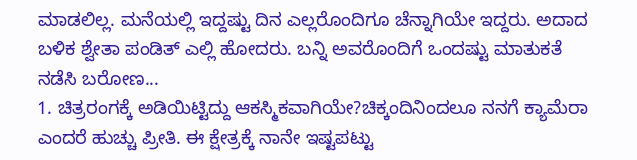ಮಾಡಲಿಲ್ಲ. ಮನೆಯಲ್ಲಿ ಇದ್ದಷ್ಟು ದಿನ ಎಲ್ಲರೊಂದಿಗೂ ಚೆನ್ನಾಗಿಯೇ ಇದ್ದರು. ಅದಾದ ಬಳಿಕ ಶ್ವೇತಾ ಪಂಡಿತ್ ಎಲ್ಲಿ ಹೋದರು. ಬನ್ನಿ ಅವರೊಂದಿಗೆ ಒಂದಷ್ಟು ಮಾತುಕತೆ ನಡೆಸಿ ಬರೋಣ...
1. ಚಿತ್ರರಂಗಕ್ಕೆ ಅಡಿಯಿಟ್ಟಿದ್ದು ಆಕಸ್ಮಿಕವಾಗಿಯೇ?ಚಿಕ್ಕಂದಿನಿಂದಲೂ ನನಗೆ ಕ್ಯಾಮೆರಾ ಎಂದರೆ ಹುಚ್ಚು ಪ್ರೀತಿ. ಈ ಕ್ಷೇತ್ರಕ್ಕೆ ನಾನೇ ಇಷ್ಟಪಟ್ಟು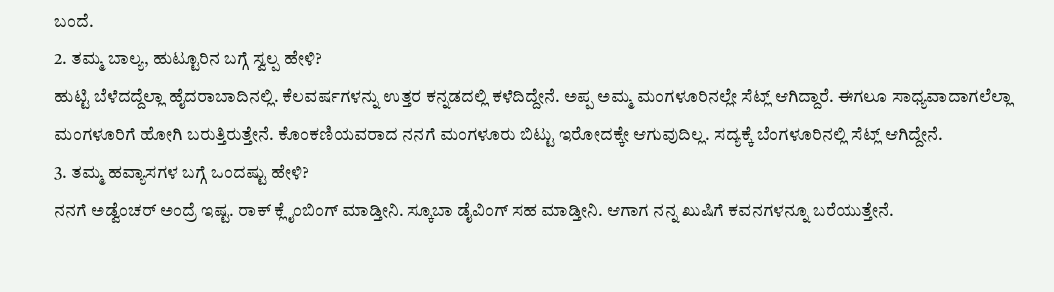ಬಂದೆ.
2. ತಮ್ಮ ಬಾಲ್ಯ, ಹುಟ್ಟೂರಿನ ಬಗ್ಗೆ ಸ್ವಲ್ಪ ಹೇಳಿ?
ಹುಟ್ಟಿ ಬೆಳೆದದ್ದೆಲ್ಲಾ ಹೈದರಾಬಾದಿನಲ್ಲಿ. ಕೆಲವರ್ಷಗಳನ್ನು ಉತ್ತರ ಕನ್ನಡದಲ್ಲಿ ಕಳೆದಿದ್ದೇನೆ. ಅಪ್ಪ ಅಮ್ಮ ಮಂಗಳೂರಿನಲ್ಲೇ ಸೆಟ್ಲ್ ಆಗಿದ್ದಾರೆ. ಈಗಲೂ ಸಾಧ್ಯವಾದಾಗಲೆಲ್ಲಾ ಮಂಗಳೂರಿಗೆ ಹೋಗಿ ಬರುತ್ತಿರುತ್ತೇನೆ. ಕೊಂಕಣಿಯವರಾದ ನನಗೆ ಮಂಗಳೂರು ಬಿಟ್ಟು ಇರೋದಕ್ಕೇ ಆಗುವುದಿಲ್ಲ. ಸದ್ಯಕ್ಕೆ ಬೆಂಗಳೂರಿನಲ್ಲಿ ಸೆಟ್ಲ್ ಆಗಿದ್ದೇನೆ.
3. ತಮ್ಮ ಹವ್ಯಾಸಗಳ ಬಗ್ಗೆ ಒಂದಷ್ಟು ಹೇಳಿ?
ನನಗೆ ಅಡ್ವೆಂಚರ್ ಅಂದ್ರೆ ಇಷ್ಟ. ರಾಕ್ ಕ್ಲೈಂಬಿಂಗ್ ಮಾಡ್ತೀನಿ. ಸ್ಕೂಬಾ ಡೈವಿಂಗ್ ಸಹ ಮಾಡ್ತೀನಿ. ಆಗಾಗ ನನ್ನ ಖುಷಿಗೆ ಕವನಗಳನ್ನೂ ಬರೆಯುತ್ತೇನೆ.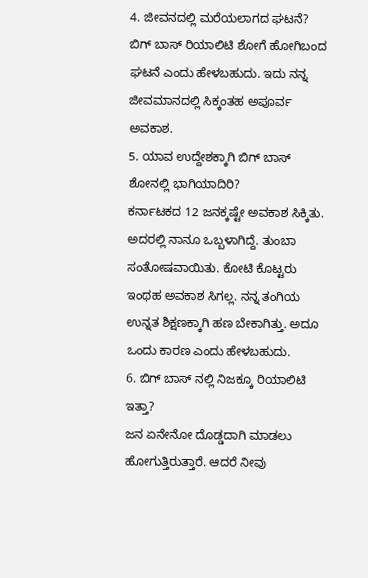4. ಜೀವನದಲ್ಲಿ ಮರೆಯಲಾಗದ ಘಟನೆ?
ಬಿಗ್ ಬಾಸ್ ರಿಯಾಲಿಟಿ ಶೋಗೆ ಹೋಗಿಬಂದ ಘಟನೆ ಎಂದು ಹೇಳಬಹುದು. ಇದು ನನ್ನ ಜೀವಮಾನದಲ್ಲಿ ಸಿಕ್ಕಂತಹ ಅಪೂರ್ವ ಅವಕಾಶ.
5. ಯಾವ ಉದ್ದೇಶಕ್ಕಾಗಿ ಬಿಗ್ ಬಾಸ್ ಶೋನಲ್ಲಿ ಭಾಗಿಯಾದಿರಿ?
ಕರ್ನಾಟಕದ 12 ಜನಕ್ಕಷ್ಟೇ ಅವಕಾಶ ಸಿಕ್ಕಿತು. ಅದರಲ್ಲಿ ನಾನೂ ಒಬ್ಬಳಾಗಿದ್ದೆ. ತುಂಬಾ ಸಂತೋಷವಾಯಿತು. ಕೋಟಿ ಕೊಟ್ಟರು ಇಂಥಹ ಅವಕಾಶ ಸಿಗಲ್ಲ. ನನ್ನ ತಂಗಿಯ ಉನ್ನತ ಶಿಕ್ಷಣಕ್ಕಾಗಿ ಹಣ ಬೇಕಾಗಿತ್ತು. ಅದೂ ಒಂದು ಕಾರಣ ಎಂದು ಹೇಳಬಹುದು.
6. ಬಿಗ್ ಬಾಸ್ ನಲ್ಲಿ ನಿಜಕ್ಕೂ ರಿಯಾಲಿಟಿ ಇತ್ತಾ?
ಜನ ಏನೇನೋ ದೊಡ್ಡದಾಗಿ ಮಾಡಲು ಹೋಗುತ್ತಿರುತ್ತಾರೆ. ಆದರೆ ನೀವು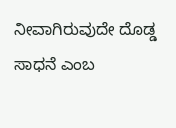ನೀವಾಗಿರುವುದೇ ದೊಡ್ಡ ಸಾಧನೆ ಎಂಬ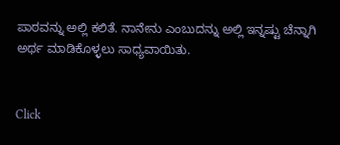ಪಾಠವನ್ನು ಅಲ್ಲಿ ಕಲಿತೆ. ನಾನೇನು ಎಂಬುದನ್ನು ಅಲ್ಲಿ ಇನ್ನಷ್ಟು ಚೆನ್ನಾಗಿ ಅರ್ಥ ಮಾಡಿಕೊಳ್ಳಲು ಸಾಧ್ಯವಾಯಿತು.


Click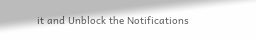it and Unblock the Notifications